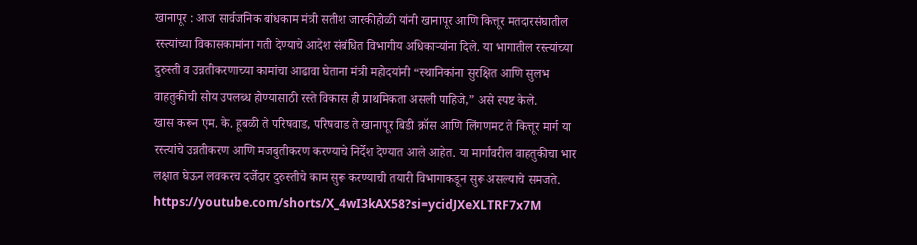खानापूर : आज सार्वजनिक बांधकाम मंत्री सतीश जारकीहोळी यांनी खानापूर आणि कित्तूर मतदारसंघातील रस्त्यांच्या विकासकामांना गती देण्याचे आदेश संबंधित विभागीय अधिकाऱ्यांना दिले. या भागातील रस्त्यांच्या दुरुस्ती व उन्नतीकरणाच्या कामांचा आढावा घेताना मंत्री महोदयांनी “स्थानिकांना सुरक्षित आणि सुलभ वाहतुकीची सोय उपलब्ध होण्यासाठी रस्ते विकास ही प्राथमिकता असली पाहिजे,” असे स्पष्ट केले.
खास करून एम. के. हूबळी ते परिषवाड, परिषवाड ते खानापूर बिडी क्रॉस आणि लिंगणमट ते कित्तूर मार्ग या रस्त्यांचे उन्नतीकरण आणि मजबुतीकरण करण्याचे निर्देश देण्यात आले आहेत. या मार्गांवरील वाहतुकीचा भार लक्षात घेऊन लवकरच दर्जेदार दुरुस्तीचे काम सुरू करण्याची तयारी विभागाकडून सुरू असल्याचे समजते.
https://youtube.com/shorts/X_4wI3kAX58?si=ycidJXeXLTRF7x7M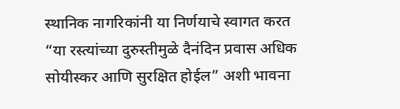स्थानिक नागरिकांनी या निर्णयाचे स्वागत करत “या रस्त्यांच्या दुरुस्तीमुळे दैनंदिन प्रवास अधिक सोयीस्कर आणि सुरक्षित होईल” अशी भावना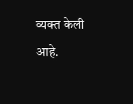व्यक्त केली आहे.